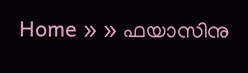Home » » ഫയാസിനു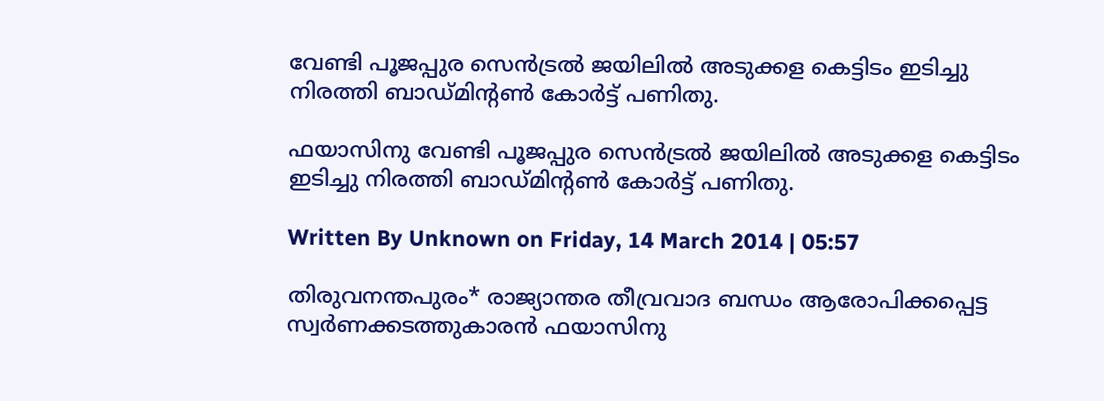വേണ്ടി പൂജപ്പുര സെന്‍ട്രല്‍ ജയിലില്‍ അടുക്കള കെട്ടിടം ഇടിച്ചു നിരത്തി ബാഡ്‌മിന്റണ്‍ കോര്‍ട്ട്‌ പണിതു.

ഫയാസിനു വേണ്ടി പൂജപ്പുര സെന്‍ട്രല്‍ ജയിലില്‍ അടുക്കള കെട്ടിടം ഇടിച്ചു നിരത്തി ബാഡ്‌മിന്റണ്‍ കോര്‍ട്ട്‌ പണിതു.

Written By Unknown on Friday, 14 March 2014 | 05:57

തിരുവനന്തപുരം* രാജ്യാന്തര തീവ്രവാദ ബന്ധം ആരോപിക്കപ്പെട്ട സ്വര്‍ണക്കടത്തുകാരന്‍ ഫയാസിനു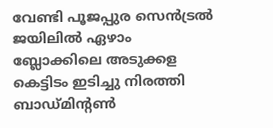വേണ്ടി പൂജപ്പുര സെന്‍ട്രല്‍ ജയിലില്‍ ഏഴാം ബ്ലോക്കിലെ അടുക്കള കെട്ടിടം ഇടിച്ചു നിരത്തി ബാഡ്‌മിന്റണ്‍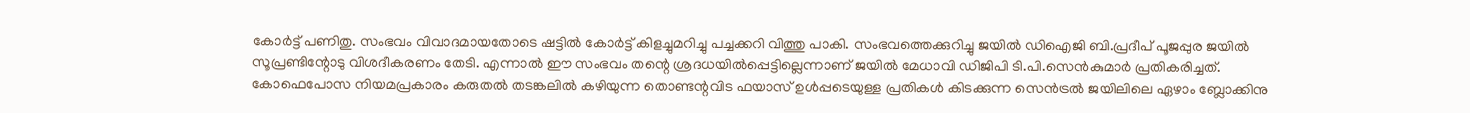കോര്‍ട്ട്‌ പണിതു. സംഭവം വിവാദമായതോടെ ഷട്ടില്‍ കോര്‍ട്ട്‌ കിളച്ചുമറിച്ചു പച്ചക്കറി വിത്തു പാകി. സംഭവത്തെക്കുറിച്ചു ജയില്‍ ഡിഐജി ബി.പ്രദീപ്‌ പൂജപ്പുര ജയില്‍ സൂപ്രണ്ടിന്റോടു വിശദീകരണം തേടി. എന്നാല്‍ ഈ സംഭവം തന്റെ ശ്രദധയില്‍പ്പെട്ടില്ലെന്നാണ്‌ ജയില്‍ മേധാവി ഡിജിപി ടി.പി.സെന്‍കുമാര്‍ പ്രതികരിച്ചത്‌.
കോഫെപോസ നിയമപ്രകാരം കരുതല്‍ തടങ്കലില്‍ കഴിയുന്ന തൊണ്ടന്റവിട ഫയാസ്‌ ഉള്‍പ്പടെയുള്ള പ്രതികള്‍ കിടക്കുന്ന സെന്‍ട്രല്‍ ജയിലിലെ ഏഴാം ബ്ലോക്കിനു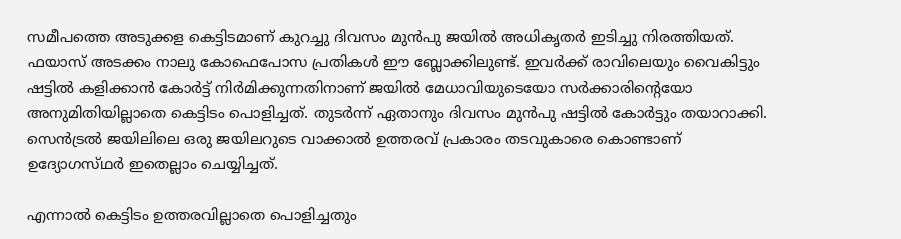സമീപത്തെ അടുക്കള കെട്ടിടമാണ്‌ കുറച്ചു ദിവസം മുന്‍പു ജയില്‍ അധികൃതര്‍ ഇടിച്ചു നിരത്തിയത്‌. ഫയാസ്‌ അടക്കം നാലു കോഫെപോസ പ്രതികള്‍ ഈ ബ്ലോക്കിലുണ്ട്‌. ഇവര്‍ക്ക്‌ രാവിലെയും വൈകിട്ടും ഷട്ടില്‍ കളിക്കാന്‍ കോര്‍ട്ട്‌ നിര്‍മിക്കുന്നതിനാണ്‌ ജയില്‍ മേധാവിയുടെയോ സര്‍ക്കാരിന്റെയോ അനുമിതിയില്ലാതെ കെട്ടിടം പൊളിച്ചത്‌. തുടര്‍ന്ന്‌ ഏതാനും ദിവസം മുന്‍പു ഷട്ടില്‍ കോര്‍ട്ടും തയാറാക്കി. സെന്‍ട്രല്‍ ജയിലിലെ ഒരു ജയിലറുടെ വാക്കാല്‍ ഉത്തരവ്‌ പ്രകാരം തടവുകാരെ കൊണ്ടാണ്‌ ഉദ്യോഗസ്‌ഥര്‍ ഇതെല്ലാം ചെയ്യിച്ചത്‌.

എന്നാല്‍ കെട്ടിടം ഉത്തരവില്ലാതെ പൊളിച്ചതും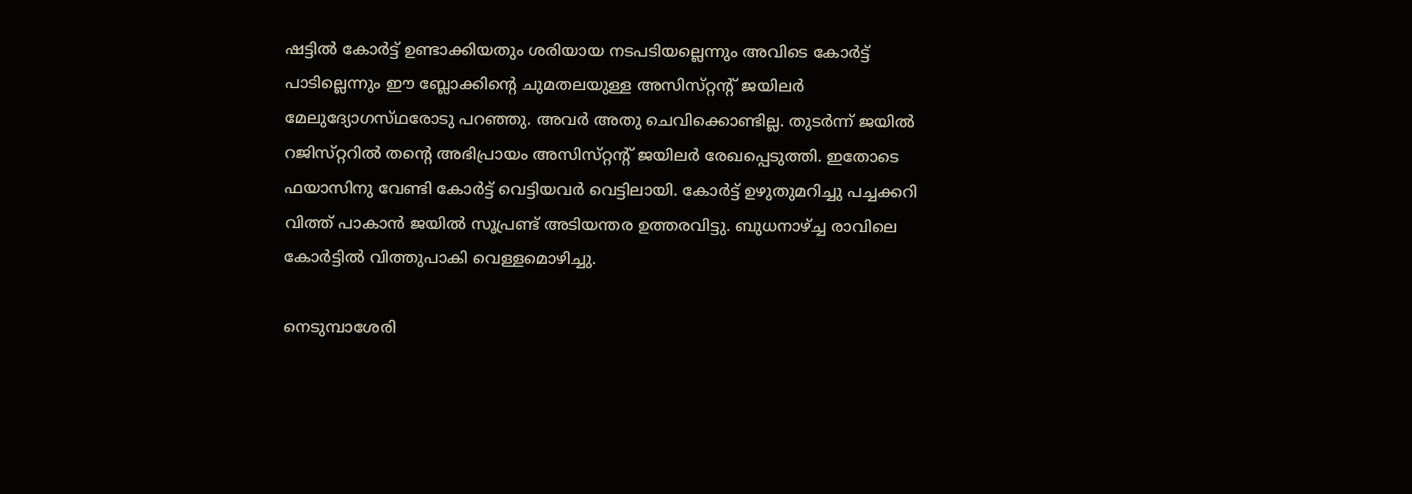ഷട്ടില്‍ കോര്‍ട്ട്‌ ഉണ്ടാക്കിയതും ശരിയായ നടപടിയല്ലെന്നും അവിടെ കോര്‍ട്ട്‌ പാടില്ലെന്നും ഈ ബ്ലോക്കിന്റെ ചുമതലയുള്ള അസിസ്‌റ്റന്റ്‌ ജയിലര്‍ മേലുദ്യോഗസ്‌ഥരോടു പറഞ്ഞു. അവര്‍ അതു ചെവിക്കൊണ്ടില്ല. തുടര്‍ന്ന്‌ ജയില്‍ റജിസ്‌റ്ററില്‍ തന്റെ അഭിപ്രായം അസിസ്‌റ്റന്റ്‌ ജയിലര്‍ രേഖപ്പെടുത്തി. ഇതോടെ ഫയാസിനു വേണ്ടി കോര്‍ട്ട്‌ വെട്ടിയവര്‍ വെട്ടിലായി. കോര്‍ട്ട്‌ ഉഴുതുമറിച്ചു പച്ചക്കറി വിത്ത്‌ പാകാന്‍ ജയില്‍ സൂപ്രണ്ട്‌ അടിയന്തര ഉത്തരവിട്ടു. ബുധനാഴ്‌ച്ച രാവിലെ കോര്‍ട്ടില്‍ വിത്തുപാകി വെള്ളമൊഴിച്ചു.

നെടുമ്പാശേരി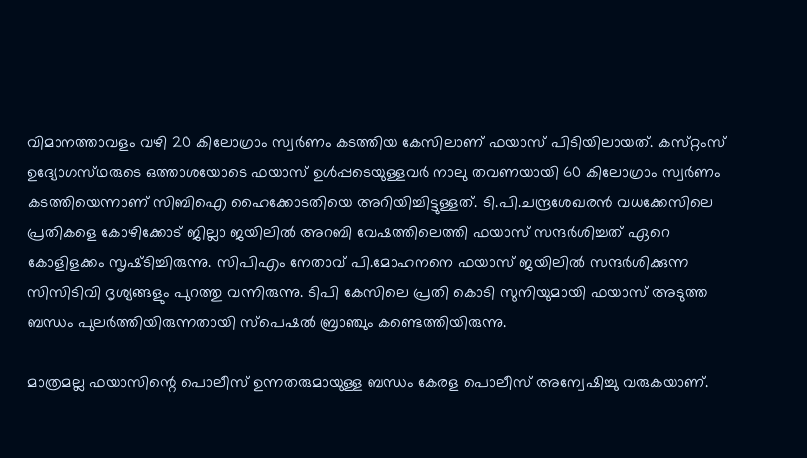വിമാനത്താവളം വഴി 20 കിലോഗ്രാം സ്വര്‍ണം കടത്തിയ കേസിലാണ്‌ ഫയാസ്‌ പിടിയിലായത്‌. കസ്‌റ്റംസ്‌ ഉദ്യോഗസ്‌ഥരുടെ ഒത്താശയോടെ ഫയാസ്‌ ഉള്‍പ്പടെയുള്ളവര്‍ നാലു തവണയായി 60 കിലോഗ്രാം സ്വര്‍ണം കടത്തിയെന്നാണ്‌ സിബിഐ ഹൈക്കോടതിയെ അറിയിച്ചിട്ടുള്ളത്‌. ടി.പി.ചന്ദ്രശേഖരന്‍ വധക്കേസിലെ പ്രതികളെ കോഴിക്കോട്‌ ജില്ലാ ജയിലില്‍ അറബി വേഷത്തിലെത്തി ഫയാസ്‌ സന്ദര്‍ശിച്ചത്‌ ഏറെ കോളിളക്കം സൃഷ്‌ടിച്ചിരുന്നു. സിപിഎം നേതാവ്‌ പി.മോഹനനെ ഫയാസ്‌ ജയിലില്‍ സന്ദര്‍ശിക്കുന്ന സിസിടിവി ദൃശ്യങ്ങളും പുറത്തു വന്നിരുന്നു. ടിപി കേസിലെ പ്രതി കൊടി സുനിയുമായി ഫയാസ്‌ അടുത്ത ബന്ധം പുലര്‍ത്തിയിരുന്നതായി സ്‌പെഷല്‍ ബ്രാഞ്ചും കണ്ടെത്തിയിരുന്നു.

മാത്രമല്ല ഫയാസിന്റെ പൊലീസ്‌ ഉന്നതരുമായുള്ള ബന്ധം കേരള പൊലീസ്‌ അന്വേഷിച്ചു വരുകയാണ്‌.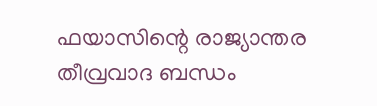ഫയാസിന്റെ രാജ്യാന്തര തീവ്രവാദ ബന്ധം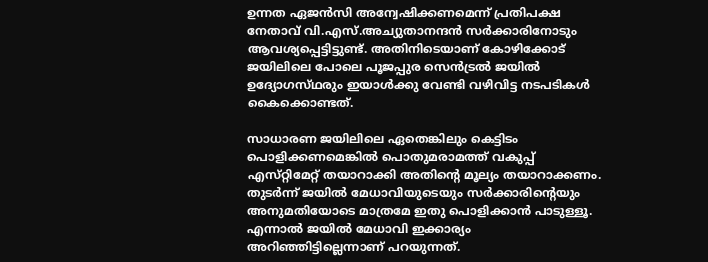ഉന്നത ഏജന്‍സി അന്വേഷിക്കണമെന്ന്‌ പ്രതിപക്ഷ നേതാവ്‌ വി.എസ്‌.അച്യുതാനന്ദന്‍ സര്‍ക്കാരിനോടും ആവശ്യപ്പെട്ടിട്ടുണ്ട്‌. അതിനിടെയാണ്‌ കോഴിക്കോട്‌ ജയിലിലെ പോലെ പൂജപ്പുര സെന്‍ട്രല്‍ ജയില്‍ ഉദ്യോഗസ്‌ഥരും ഇയാള്‍ക്കു വേണ്ടി വഴിവിട്ട നടപടികള്‍ കൈക്കൊണ്ടത്‌.

സാധാരണ ജയിലിലെ ഏതെങ്കിലും കെട്ടിടം പൊളിക്കണമെങ്കില്‍ പൊതുമരാമത്ത്‌ വകുപ്പ്‌ എസ്‌റ്റിമേറ്റ്‌ തയാറാക്കി അതിന്റെ മൂല്യം തയാറാക്കണം. തുടര്‍ന്ന്‌ ജയില്‍ മേധാവിയുടെയും സര്‍ക്കാരിന്റെയും അനുമതിയോടെ മാത്രമേ ഇതു പൊളിക്കാന്‍ പാടുള്ളൂ. എന്നാല്‍ ജയില്‍ മേധാവി ഇക്കാര്യം അറിഞ്ഞിട്ടില്ലെന്നാണ്‌ പറയുന്നത്‌.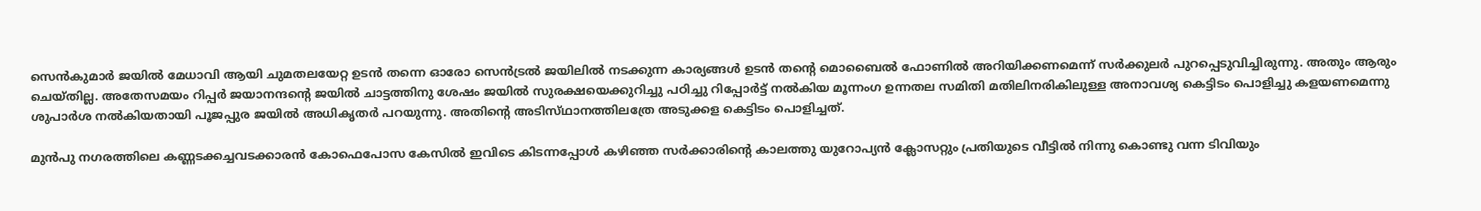സെന്‍കുമാര്‍ ജയില്‍ മേധാവി ആയി ചുമതലയേറ്റ ഉടന്‍ തന്നെ ഓരോ സെന്‍ട്രല്‍ ജയിലില്‍ നടക്കുന്ന കാര്യങ്ങള്‍ ഉടന്‍ തന്റെ മൊബൈല്‍ ഫോണില്‍ അറിയിക്കണമെന്ന്‌ സര്‍ക്കുലര്‍ പുറപ്പെടുവിച്ചിരുന്നു. അതും ആരും ചെയ്‌തില്ല. അതേസമയം റിപ്പര്‍ ജയാനന്ദന്റെ ജയില്‍ ചാട്ടത്തിനു ശേഷം ജയില്‍ സുരക്ഷയെക്കുറിച്ചു പഠിച്ചു റിപ്പോര്‍ട്ട്‌ നല്‍കിയ മൂന്നംഗ ഉന്നതല സമിതി മതിലിനരികിലുള്ള അനാവശ്യ കെട്ടിടം പൊളിച്ചു കളയണമെന്നു ശുപാര്‍ശ നല്‍കിയതായി പൂജപ്പുര ജയില്‍ അധികൃതര്‍ പറയുന്നു. അതിന്റെ അടിസ്‌ഥാനത്തിലത്രേ അടുക്കള കെട്ടിടം പൊളിച്ചത്‌.

മുന്‍പു നഗരത്തിലെ കണ്ണടക്കച്ചവടക്കാരന്‍ കോഫെപോസ കേസില്‍ ഇവിടെ കിടന്നപ്പോള്‍ കഴിഞ്ഞ സര്‍ക്കാരിന്റെ കാലത്തു യുറോപ്യന്‍ ക്ലോസറ്റും പ്രതിയുടെ വീട്ടില്‍ നിന്നു കൊണ്ടു വന്ന ടിവിയും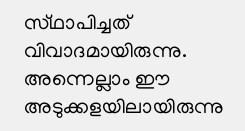സ്‌ഥാപിച്ചത്‌ വിവാദമായിരുന്നു. അന്നെല്ലാം ഈ അടുക്കളയിലായിരുന്നു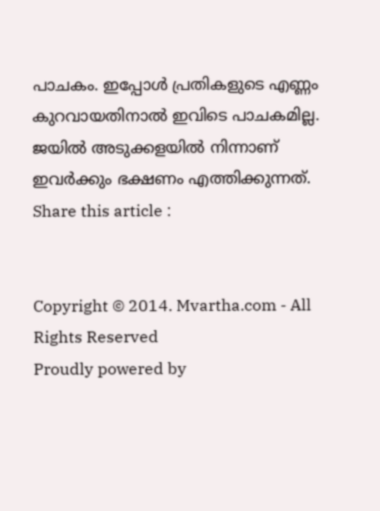പാചകം. ഇപ്പോള്‍ പ്രതികളുടെ എണ്ണം കുറവായതിനാല്‍ ഇവിടെ പാചകമില്ല. ജയില്‍ അടുക്കളയില്‍ നിന്നാണ്‌ ഇവര്‍ക്കും ഭക്ഷണം എത്തിക്കുന്നത്‌.
Share this article :


Copyright © 2014. Mvartha.com - All Rights Reserved
Proudly powered by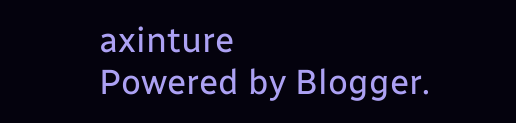axinture
Powered by Blogger.